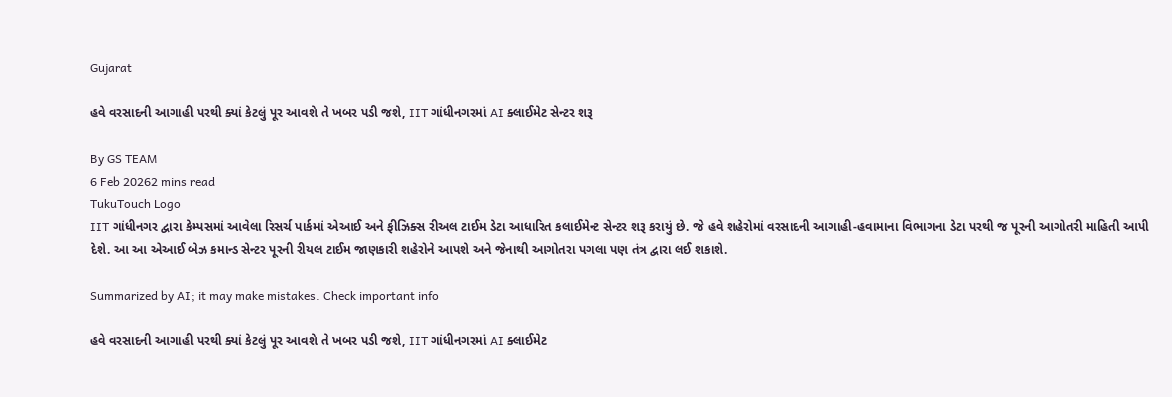Gujarat

હવે વરસાદની આગાહી પરથી ક્યાં કેટલું પૂર આવશે તે ખબર પડી જશે, IIT ગાંધીનગરમાં AI ક્લાઈમેટ સેન્ટર શરૂ

By GS TEAM
6 Feb 20262 mins read
TukuTouch Logo
IIT ગાંધીનગર દ્વારા કેમ્પસમાં આવેલા રિસર્ચ પાર્કમાં એઆઈ અને ફીઝિક્સ રીઅલ ટાઈમ ડેટા આધારિત કલાઈમેન્ટ સેન્ટર શરૂ કરાયું છે. જે હવે શહેરોમાં વરસાદની આગાહી-હવામાના વિભાગના ડેટા પરથી જ પૂરની આગોતરી માહિતી આપી દેશે. આ આ એઆઈ બેઝ કમાન્ડ સેન્ટર પૂરની રીયલ ટાઈમ જાણકારી શહેરોને આપશે અને જેનાથી આગોતરા પગલા પણ તંત્ર દ્વારા લઈ શકાશે.

Summarized by AI; it may make mistakes. Check important info

હવે વરસાદની આગાહી પરથી ક્યાં કેટલું પૂર આવશે તે ખબર પડી જશે, IIT ગાંધીનગરમાં AI ક્લાઈમેટ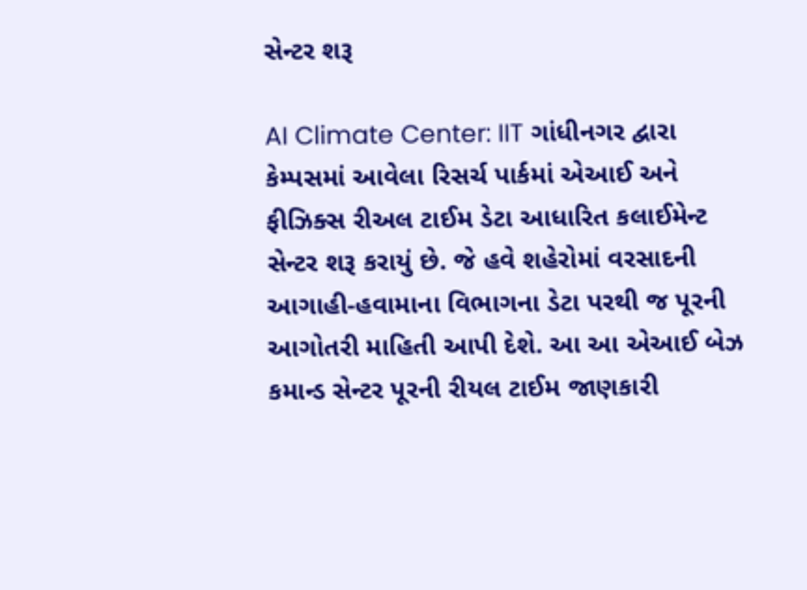સેન્ટર શરૂ

AI Climate Center: IIT ગાંધીનગર દ્વારા કેમ્પસમાં આવેલા રિસર્ચ પાર્કમાં એઆઈ અને ફીઝિક્સ રીઅલ ટાઈમ ડેટા આધારિત કલાઈમેન્ટ સેન્ટર શરૂ કરાયું છે. જે હવે શહેરોમાં વરસાદની આગાહી-હવામાના વિભાગના ડેટા પરથી જ પૂરની આગોતરી માહિતી આપી દેશે. આ આ એઆઈ બેઝ કમાન્ડ સેન્ટર પૂરની રીયલ ટાઈમ જાણકારી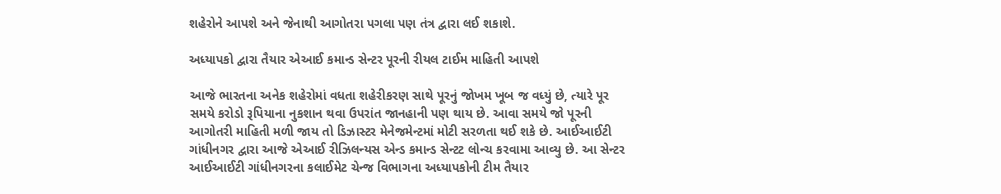શહેરોને આપશે અને જેનાથી આગોતરા પગલા પણ તંત્ર દ્વારા લઈ શકાશે.

અધ્યાપકો દ્વારા તૈયાર એઆઈ કમાન્ડ સેન્ટર પૂરની રીયલ ટાઈમ માહિતી આપશે

આજે ભારતના અનેક શહેરોમાં વધતા શહેરીકરણ સાથે પૂરનું જોખમ ખૂબ જ વધ્યું છે, ત્યારે પૂર સમયે કરોડો રૂપિયાના નુકશાન થવા ઉપરાંત જાનહાની પણ થાય છે. આવા સમયે જો પૂરની આગોતરી માહિતી મળી જાય તો ડિઝાસ્ટર મેનેજમેન્ટમાં મોટી સરળતા થઈ શકે છે. આઈઆઈટી ગાંધીનગર દ્વારા આજે એઆઈ રીઝિલન્યસ એન્ડ કમાન્ડ સેન્ટટ લોન્ચ કરવામા આવ્યુ છે. આ સેન્ટર આઈઆઈટી ગાંધીનગરના કલાઈમેટ ચેન્જ વિભાગના અધ્યાપકોની ટીમ તૈયાર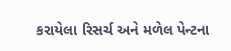કરાયેલા રિસર્ચ અને મળેલ પેન્ટના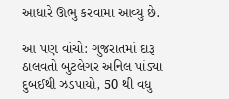આધારે ઊભુ કરવામા આવ્યુ છે.

આ પણ વાંચો: ગુજરાતમાં દારૂ ઠાલવતો બુટલેગર અનિલ પાંડ્યા દુબઈથી ઝડપાયો, 50 થી વધુ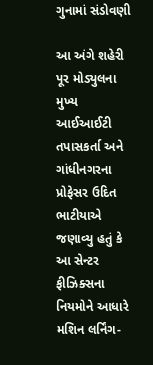ગુનામાં સંડોવણી

આ અંગે શહેરી પૂર મોડ્યુલના મુખ્ય આઈઆઈટી તપાસકર્તા અને ગાંધીનગરના પ્રોફેસર ઉદિત ભાટીયાએ જણાવ્યુ હતું કે આ સેન્ટર ફીઝિક્સના નિયમોને આધારે મશિન લર્નિંગ-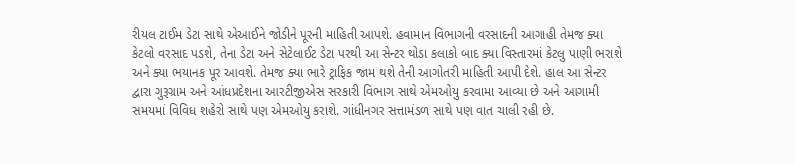રીયલ ટાઈમ ડેટા સાથે એઆઈને જોડીને પૂરની માહિતી આપશે. હવામાન વિભાગની વરસાદની આગાહી તેમજ ક્યા કેટલો વરસાદ પડશે, તેના ડેટા અને સેટેલાઈટ ડેટા પરથી આ સેન્ટર થોડા કલાકો બાદ ક્યા વિસ્તારમાં કેટલુ પાણી ભરાશે અને ક્યા ભયાનક પૂર આવશે. તેમજ ક્યા ભારે ટ્રાફિક જામ થશે તેની આગોતરી માહિતી આપી દેશે. હાલ આ સેન્ટર દ્વારા ગુરૂગ્રામ અને આંધપ્રદેશના આરટીજીએસ સરકારી વિભાગ સાથે એમઓયુ કરવામા આવ્યા છે અને આગામી સમયમાં વિવિધ શહેરો સાથે પણ એમઓયુ કરાશે. ગાંધીનગર સત્તામંડળ સાથે પણ વાત ચાલી રહી છે.